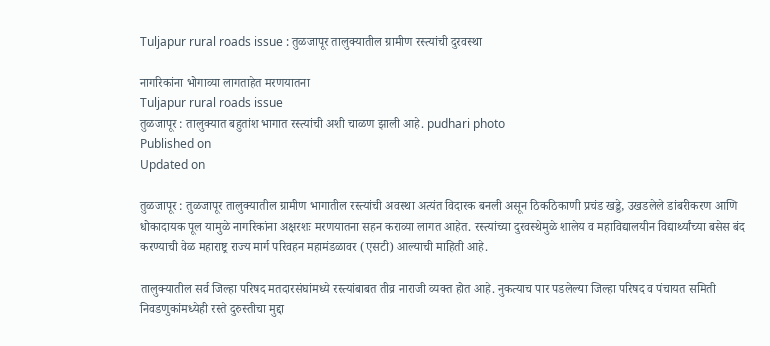Tuljapur rural roads issue : तुळजापूर तालुक्यातील ग्रामीण रस्त्यांची दुरवस्था

नागरिकांना भोगाव्या लागताहेत मरणयातना
Tuljapur rural roads issue
तुळजापूर : तालुक्यात बहुतांश भागात रस्त्यांची अशी चाळण झाली आहे. pudhari photo
Published on
Updated on

तुळजापूर : तुळजापूर तालुक्यातील ग्रामीण भागातील रस्त्यांची अवस्था अत्यंत विदारक बनली असून ठिकठिकाणी प्रचंड खड्डे, उखडलेले डांबरीकरण आणि धोकादायक पूल यामुळे नागरिकांना अक्षरशः मरणयातना सहन कराव्या लागत आहेत. रस्त्यांच्या दुरवस्थेमुळे शालेय व महाविद्यालयीन विद्यार्थ्यांच्या बसेस बंद करण्याची वेळ महाराष्ट्र राज्य मार्ग परिवहन महामंडळावर (एसटी) आल्याची माहिती आहे.

तालुक्यातील सर्व जिल्हा परिषद मतदारसंघांमध्ये रस्त्यांबाबत तीव्र नाराजी व्यक्त होत आहे. नुकत्याच पार पडलेल्या जिल्हा परिषद व पंचायत समिती निवडणुकांमध्येही रस्ते दुरुस्तीचा मुद्दा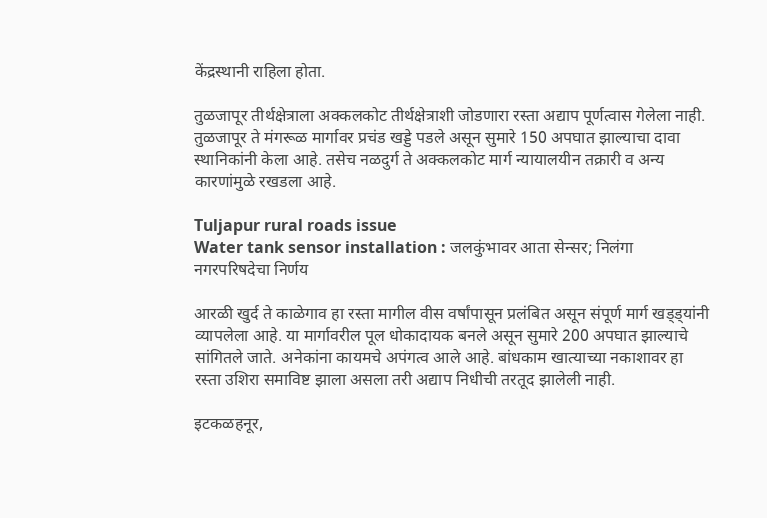केंद्रस्थानी राहिला होता.

तुळजापूर तीर्थक्षेत्राला अक्कलकोट तीर्थक्षेत्राशी जोडणारा रस्ता अद्याप पूर्णत्वास गेलेला नाही. तुळजापूर ते मंगरूळ मार्गावर प्रचंड खड्डे पडले असून सुमारे 150 अपघात झाल्याचा दावा स्थानिकांनी केला आहे. तसेच नळदुर्ग ते अक्कलकोट मार्ग न्यायालयीन तक्रारी व अन्य कारणांमुळे रखडला आहे.

Tuljapur rural roads issue
Water tank sensor installation : जलकुंभावर आता सेन्सर; निलंगा नगरपरिषदेचा निर्णय

आरळी खुर्द ते काळेगाव हा रस्ता मागील वीस वर्षांपासून प्रलंबित असून संपूर्ण मार्ग खड्ड्यांनी व्यापलेला आहे. या मार्गावरील पूल धोकादायक बनले असून सुमारे 200 अपघात झाल्याचे सांगितले जाते. अनेकांना कायमचे अपंगत्व आले आहे. बांधकाम खात्याच्या नकाशावर हा रस्ता उशिरा समाविष्ट झाला असला तरी अद्याप निधीची तरतूद झालेली नाही.

इटकळहनूर,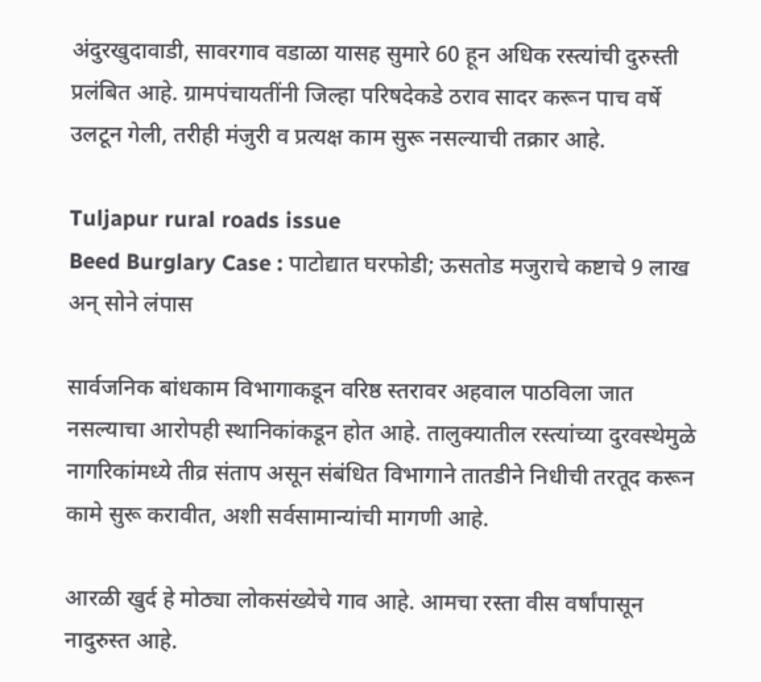अंदुरखुदावाडी, सावरगाव वडाळा यासह सुमारे 60 हून अधिक रस्त्यांची दुरुस्ती प्रलंबित आहे. ग्रामपंचायतींनी जिल्हा परिषदेकडे ठराव सादर करून पाच वर्षे उलटून गेली, तरीही मंजुरी व प्रत्यक्ष काम सुरू नसल्याची तक्रार आहे.

Tuljapur rural roads issue
Beed Burglary Case : पाटोद्यात घरफोडी; ऊसतोड मजुराचे कष्टाचे 9 लाख अन्‌‍ सोने लंपास

सार्वजनिक बांधकाम विभागाकडून वरिष्ठ स्तरावर अहवाल पाठविला जात नसल्याचा आरोपही स्थानिकांकडून होत आहे. तालुक्यातील रस्त्यांच्या दुरवस्थेमुळे नागरिकांमध्ये तीव्र संताप असून संबंधित विभागाने तातडीने निधीची तरतूद करून कामे सुरू करावीत, अशी सर्वसामान्यांची मागणी आहे.

आरळी खुर्द हे मोठ्या लोकसंख्येचे गाव आहे. आमचा रस्ता वीस वर्षांपासून नादुरुस्त आहे.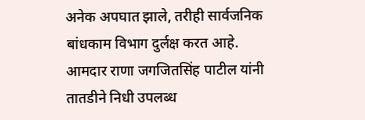अनेक अपघात झाले, तरीही सार्वजनिक बांधकाम विभाग दुर्लक्ष करत आहे. आमदार राणा जगजितसिंह पाटील यांनी तातडीने निधी उपलब्ध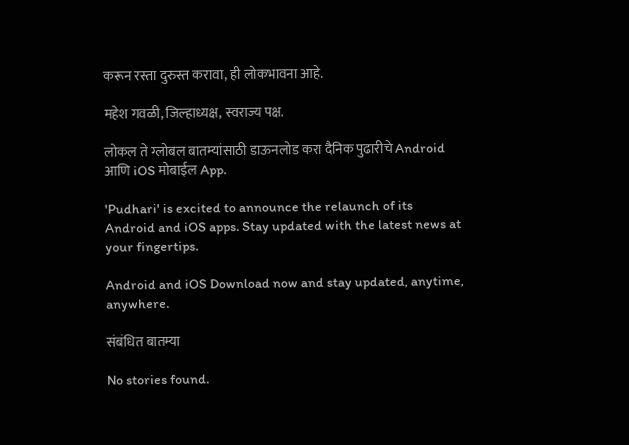करून रस्ता दुरुस्त करावा, ही लोकभावना आहे.

महेश गवळी, जिल्हाध्यक्ष, स्वराज्य पक्ष.

लोकल ते ग्लोबल बातम्यांसाठी डाऊनलोड करा दैनिक पुढारीचे Android आणि iOS मोबाईल App.

'Pudhari' is excited to announce the relaunch of its Android and iOS apps. Stay updated with the latest news at your fingertips.

Android and iOS Download now and stay updated, anytime, anywhere.

संबंधित बातम्या

No stories found.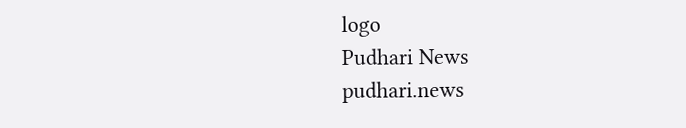logo
Pudhari News
pudhari.news